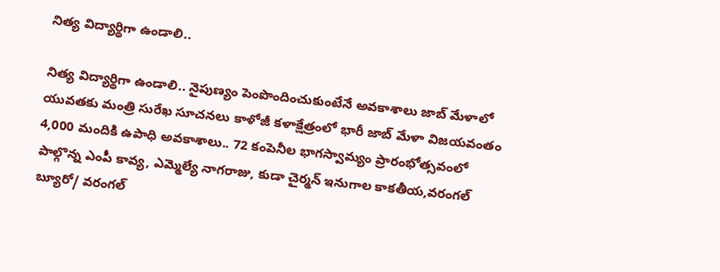నిత్య విద్యార్థిగా ఉండాలి..

నిత్య విద్యార్థిగా ఉండాలి.. నైపుణ్యం పెంపొందించుకుంటేనే అవ‌కాశాలు జాబ్ మేళాలో యువ‌త‌కు మంత్రి సురేఖ సూచ‌న‌లు కాళోజీ కళాక్షేత్రంలో భారీ జాబ్ మేళా విజ‌య‌వంతం 4,000 మందికి ఉపాధి అవకాశాలు.. 72 కంపెనీల భాగస్వామ్యం ప్రారంభోత్స‌వంలో పాల్గొన్న ఎంపీ కావ్య, ఎమ్మెల్యే నాగ‌రాజు, కుడా చైర్మ‌న్ ఇనుగాల‌ కాక‌తీయ‌,వ‌రంగ‌ల్ బ్యూరో/ వ‌రంగ‌ల్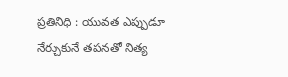ప్ర‌తినిధి : యువత ఎప్పుడూ నేర్చుకునే తపనతో నిత్య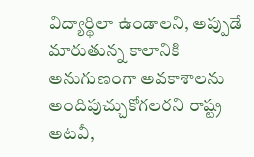విద్యార్థిలా ఉండాలని, అప్పుడే మారుతున్న కాలానికి అనుగుణంగా అవకాశాలను అందిపుచ్చుకోగలరని రాష్ట్ర అటవీ,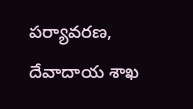పర్యావరణ, దేవాదాయ శాఖ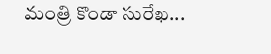మంత్రి కొండా సురేఖ...